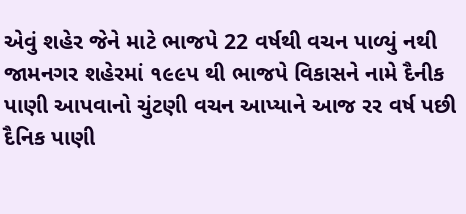એવું શહેર જેને માટે ભાજપે 22 વર્ષથી વચન પાળ્યું નથી
જામનગર શહેરમાં ૧૯૯પ થી ભાજપે વિકાસને નામે દૈનીક પાણી આપવાનો ચુંટણી વચન આપ્યાને આજ રર વર્ષ પછી દૈનિક પાણી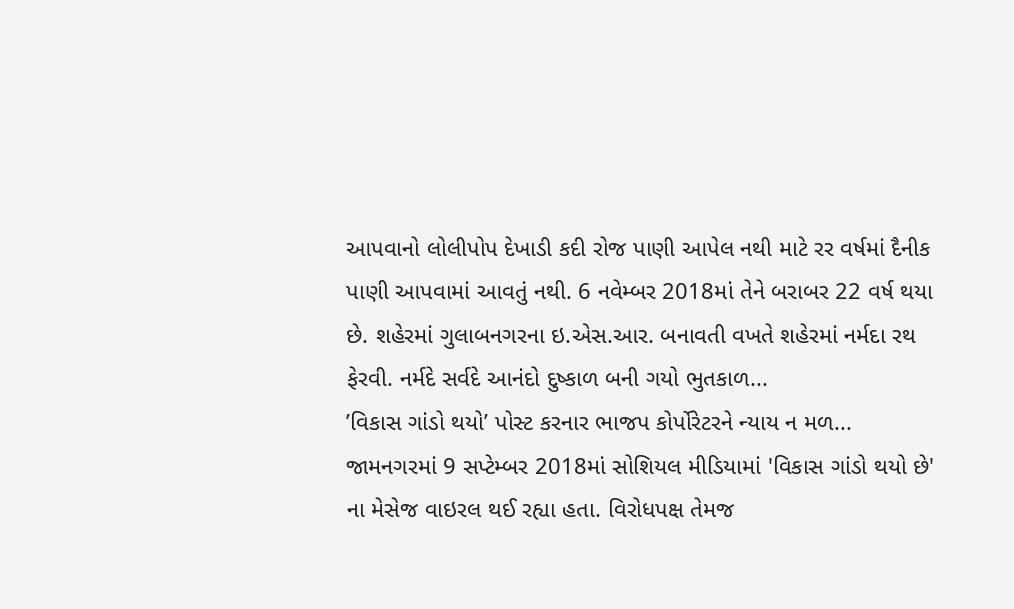આપવાનો લોલીપોપ દેખાડી કદી રોજ પાણી આપેલ નથી માટે રર વર્ષમાં દૈનીક પાણી આપવામાં આવતું નથી. 6 નવેમ્બર 2018માં તેને બરાબર 22 વર્ષ થયા છે. શહેરમાં ગુલાબનગરના ઇ.એસ.આર. બનાવતી વખતે શહેરમાં નર્મદા રથ ફેરવી. નર્મદે સર્વદે આનંદો દુષ્કાળ બની ગયો ભુતકાળ...
’વિકાસ ગાંડો થયો’ પોસ્ટ કરનાર ભાજપ કોર્પોરેટરને ન્યાય ન મળ...
જામનગરમાં 9 સપ્ટેમ્બર 2018માં સોશિયલ મીડિયામાં 'વિકાસ ગાંડો થયો છે' ના મેસેજ વાઇરલ થઈ રહ્યા હતા. વિરોધપક્ષ તેમજ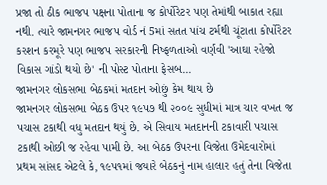પ્રજા તો ઠીક ભાજપ પક્ષના પોતાના જ કોર્પોરેટર પણ તેમાંથી બાકાત રહ્યા નથી. ત્યારે જામનગર ભાજપ વોર્ડ નં 5માં સતત પાંચ ટર્મથી ચૂંટાતા કોર્પોરેટર કરશન કરમૂરે પણ ભાજપ સરકારની નિષ્ફળતાઓ વર્ણવી 'આઘા રહેજો વિકાસ ગાંડો થયો છે' ની પોસ્ટ પોતાના ફેસબ...
જામનગર લોકસભા બેઠકમાં મતદાન ઓછું કેમ થાય છે
જામનગર લોકસભા બેઠક ઉપર ૧૯પ૭ થી ૨૦૦૯ સુધીમાં માત્ર ચાર વખત જ પચાસ ટકાથી વધુ મતદાન થયું છે. એ સિવાય મતદાનની ટકાવારી પચાસ ટકાથી ઓછી જ રહેવા પામી છે. આ બેઠક ઉપરના વિજેતા ઉમેદવારોમાં પ્રથમ સાંસદ એટલે કે, ૧૯પ૧માં જયારે બેઠકનું નામ હાલાર હતું તેના વિજેતા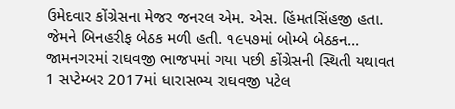ઉમેદવાર કોંગ્રેસના મેજર જનરલ એમ. એસ. હિંમતસિંહજી હતા. જેમને બિનહરીફ બેઠક મળી હતી. ૧૯પ૭માં બોમ્બે બેઠકન...
જામનગરમાં રાઘવજી ભાજપમાં ગયા પછી કોંગ્રેસની સ્થિતી યથાવત
1 સપ્ટેમ્બર 2017માં ધારાસભ્ય રાઘવજી પટેલ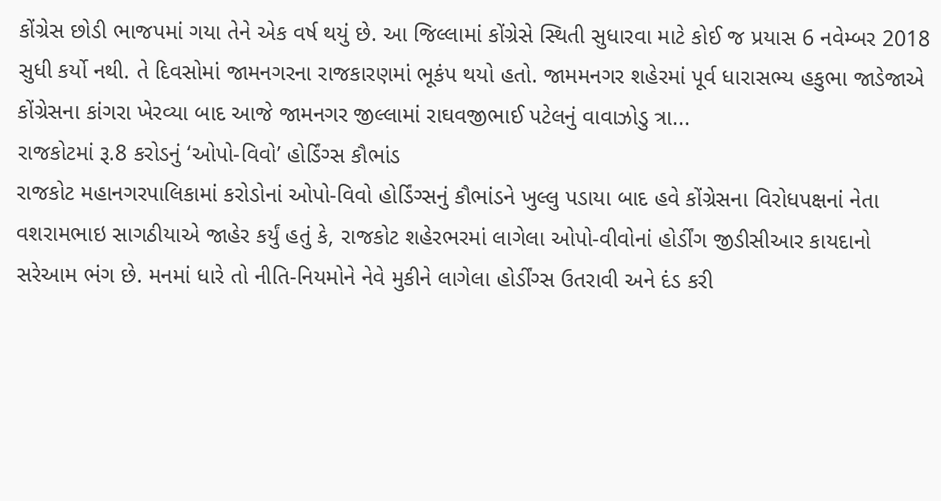કોંગ્રેસ છોડી ભાજપમાં ગયા તેને એક વર્ષ થયું છે. આ જિલ્લામાં કોંગ્રેસે સ્થિતી સુધારવા માટે કોઈ જ પ્રયાસ 6 નવેમ્બર 2018 સુધી કર્યો નથી. તે દિવસોમાં જામનગરના રાજકારણમાં ભૂકંપ થયો હતો. જામમનગર શહેરમાં પૂર્વ ધારાસભ્ય હકુભા જાડેજાએ કોંગ્રેસના કાંગરા ખેરવ્યા બાદ આજે જામનગર જીલ્લામાં રાઘવજીભાઈ પટેલનું વાવાઝોડુ ત્રા...
રાજકોટમાં રૂ.8 કરોડનું ‘ઓપો-વિવો’ હોર્ડિંગ્સ કૌભાંડ
રાજકોટ મહાનગરપાલિકામાં કરોડોનાં ઓપો-વિવો હોર્ડિંગ્સનું કૌભાંડને ખુલ્લુ પડાયા બાદ હવે કોંગ્રેસના વિરોધપક્ષનાં નેતા વશરામભાઇ સાગઠીયાએ જાહેર કર્યું હતું કે, રાજકોટ શહેરભરમાં લાગેલા ઓપો-વીવોનાં હોર્ડીંગ જીડીસીઆર કાયદાનો સરેઆમ ભંગ છે. મનમાં ધારે તો નીતિ-નિયમોને નેવે મુકીને લાગેલા હોર્ડીંગ્સ ઉતરાવી અને દંડ કરી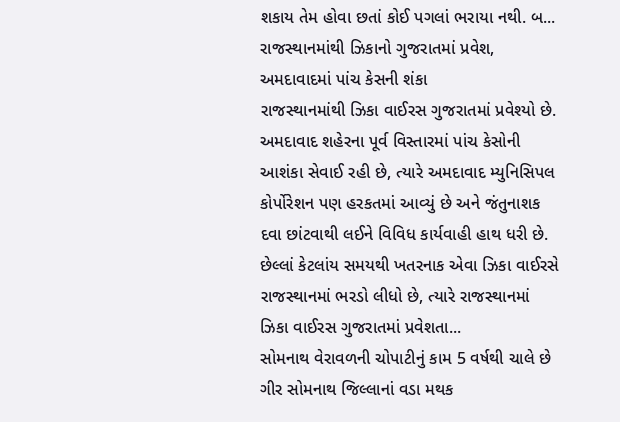શકાય તેમ હોવા છતાં કોઈ પગલાં ભરાયા નથી. બ...
રાજસ્થાનમાંથી ઝિકાનો ગુજરાતમાં પ્રવેશ, અમદાવાદમાં પાંચ કેસની શંકા
રાજસ્થાનમાંથી ઝિકા વાઈરસ ગુજરાતમાં પ્રવેશ્યો છે. અમદાવાદ શહેરના પૂર્વ વિસ્તારમાં પાંચ કેસોની આશંકા સેવાઈ રહી છે, ત્યારે અમદાવાદ મ્યુનિસિપલ કોર્પોરેશન પણ હરકતમાં આવ્યું છે અને જંતુનાશક દવા છાંટવાથી લઈને વિવિધ કાર્યવાહી હાથ ધરી છે.
છેલ્લાં કેટલાંય સમયથી ખતરનાક એવા ઝિકા વાઈરસે રાજસ્થાનમાં ભરડો લીધો છે, ત્યારે રાજસ્થાનમાં ઝિકા વાઈરસ ગુજરાતમાં પ્રવેશતા...
સોમનાથ વેરાવળની ચોપાટીનું કામ 5 વર્ષથી ચાલે છે
ગીર સોમનાથ જિલ્લાનાં વડા મથક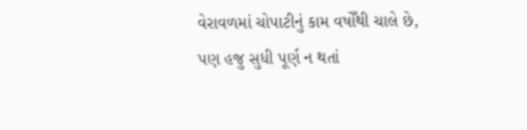વેરાવળમાં ચોપાટીનું કામ વષોઁથી ચાલે છે, પણ હજુ સુધી પૂર્ણ ન થતાં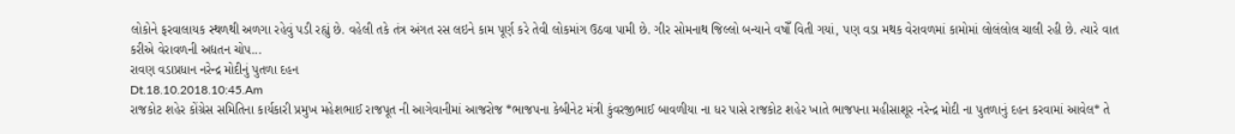લોકોને ફરવાલાયક સ્થળથી અળગા રહેવું પડી રહ્યું છે. વહેલી તકે તંત્ર અંગત રસ લઇને કામ પૂર્ણ કરે તેવી લોકમાંગ ઉઠવા પામી છે. ગીર સોમનાથ જિલ્લો બન્યાને વષોઁ વિતી ગયાં, પણ વડા મથક વેરાવળમાં કામોમાં લોલંલોલ ચાલી રહી છે. ત્યારે વાત કરીએ વેરાવળની અદ્યતન ચોપ...
રાવણ વડાપ્રધાન નરેન્દ્ર મોદીનું પુતળા દહન
Dt.18.10.2018.10:45.Am
રાજકોટ શહેર કોંગ્રેસ સમિતિના કાર્યકારી પ્રમુખ મહેશભાઈ રાજપૂત ની આગેવાનીમાં આજરોજ *ભાજપના કેબીનેટ મંત્રી કુંવરજીભાઈ બાવળીયા ના ધર પાસે રાજકોટ શહેર ખાતે ભાજપના મહીસાશૂર નરેન્દ્ર મોદી ના પુતળાનું દહન કરવામાં આવેલ* તે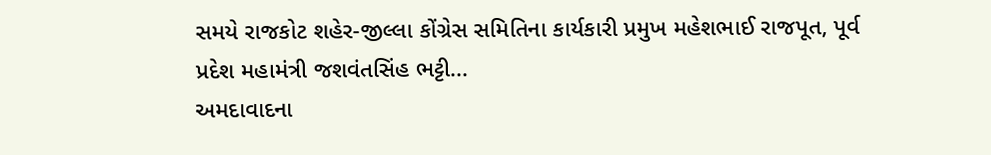સમયે રાજકોટ શહેર-જીલ્લા કોંગ્રેસ સમિતિના કાર્યકારી પ્રમુખ મહેશભાઈ રાજપૂત, પૂર્વ પ્રદેશ મહામંત્રી જશવંતસિંહ ભટ્ટી...
અમદાવાદના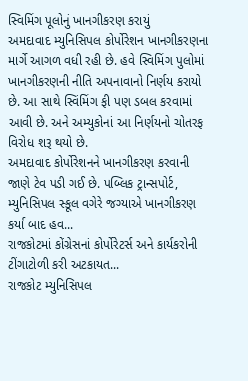સ્વિમિંગ પૂલોનું ખાનગીકરણ કરાયું
અમદાવાદ મ્યુનિસિપલ કોર્પોરેશન ખાનગીકરણના માર્ગે આગળ વધી રહી છે. હવે સ્વિમિંગ પુલોમાં ખાનગીકરણની નીતિ અપનાવાનો નિર્ણય કરાયો છે. આ સાથે સ્વિંમિંગ ફી પણ ડબલ કરવામાં આવી છે. અને અમ્યુકોનાં આ નિર્ણયનો ચોતરફ વિરોધ શરૂ થયો છે.
અમદાવાદ કોર્પોરેશનને ખાનગીકરણ કરવાની જાણે ટેવ પડી ગઈ છે. પબ્લિક ટ્રાન્સપોર્ટ, મ્યુનિસિપલ સ્કૂલ વગેરે જગ્યાએ ખાનગીકરણ કર્યા બાદ હવ...
રાજકોટમાં કોંગ્રેસનાં કોર્પોરેટર્સ અને કાર્યકરોની ટીંગાટોળી કરી અટકાયત...
રાજકોટ મ્યુનિસિપલ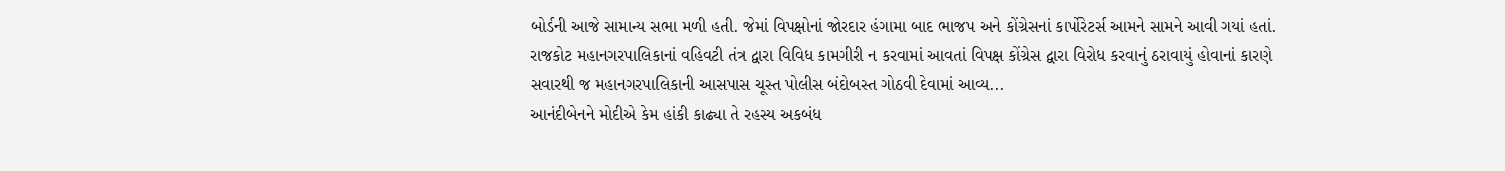બોર્ડની આજે સામાન્ય સભા મળી હતી. જેમાં વિપક્ષોનાં જોરદાર હંગામા બાદ ભાજપ અને કોંગ્રેસનાં કાર્પોરેટર્સ આમને સામને આવી ગયાં હતાં. રાજકોટ મહાનગરપાલિકાનાં વહિવટી તંત્ર દ્વારા વિવિધ કામગીરી ન કરવામાં આવતાં વિપક્ષ કોંગ્રેસ દ્વારા વિરોધ કરવાનું ઠરાવાયું હોવાનાં કારણે સવારથી જ મહાનગરપાલિકાની આસપાસ ચૂસ્ત પોલીસ બંદોબસ્ત ગોઠવી દેવામાં આવ્ય...
આનંદીબેનને મોદીએ કેમ હાંકી કાઢ્યા તે રહસ્ય અકબંધ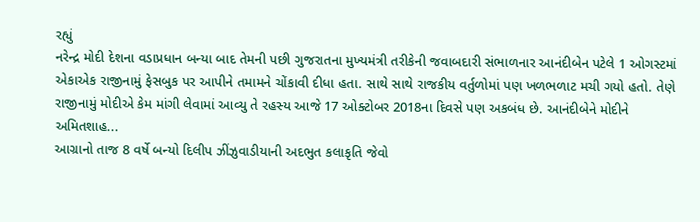રહ્યું
નરેન્દ્ર મોદી દેશના વડાપ્રધાન બન્યા બાદ તેમની પછી ગુજરાતના મુખ્યમંત્રી તરીકેની જવાબદારી સંભાળનાર આનંદીબેન પટેલે 1 ઓગસ્ટમાં એકાએક રાજીનામું ફેસબુક પર આપીને તમામને ચોંકાવી દીધા હતા. સાથે સાથે રાજકીય વર્તુળોમાં પણ ખળભળાટ મચી ગયો હતો. તેણે રાજીનામું મોદીએ કેમ માંગી લેવામાં આવ્યુ તે રહસ્ય આજે 17 ઓક્ટોબર 2018ના દિવસે પણ અકબંધ છે. આનંદીબેને મોદીને અમિતશાહ...
આગ્રાનો તાજ 8 વર્ષે બન્યો દિલીપ ઝીંઝુવાડીયાની અદભુત કલાકૃતિ જેવો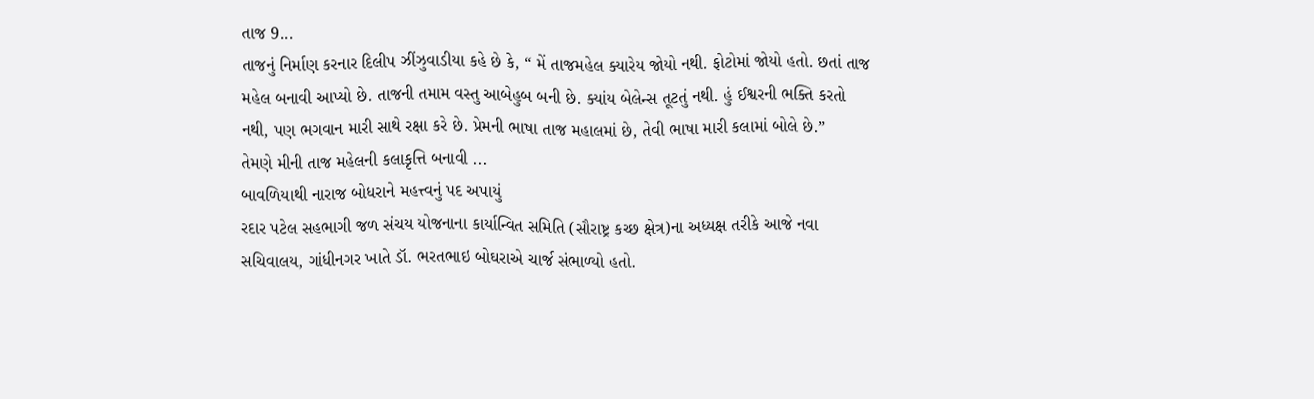તાજ 9...
તાજનું નિર્માણ કરનાર દિલીપ ઝીંઝુવાડીયા કહે છે કે, “ મેં તાજમહેલ ક્યારેય જોયો નથી. ફોટોમાં જોયો હતો. છતાં તાજ મહેલ બનાવી આપ્યો છે. તાજની તમામ વસ્તુ આબેહુબ બની છે. ક્યાંય બેલેન્સ તૂટતું નથી. હું ઈશ્વરની ભક્તિ કરતો નથી, પણ ભગવાન મારી સાથે રક્ષા કરે છે. પ્રેમની ભાષા તાજ મહાલમાં છે, તેવી ભાષા મારી કલામાં બોલે છે.”
તેમણે મીની તાજ મહેલની કલાકૃત્તિ બનાવી ...
બાવળિયાથી નારાજ બોધરાને મહત્ત્વનું પદ અપાયું
રદાર પટેલ સહભાગી જળ સંચય યોજનાના કાર્યાન્વિત સમિતિ (સૌરાષ્ટ્ર કચ્છ ક્ષેત્ર)ના અધ્યક્ષ તરીકે આજે નવા સચિવાલય, ગાંધીનગર ખાતે ડૉ. ભરતભાઇ બોઘરાએ ચાર્જ સંભાળ્યો હતો.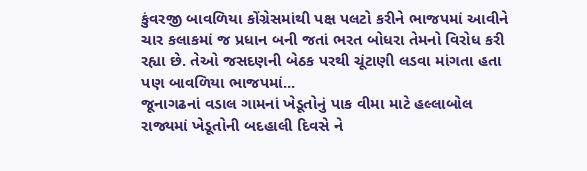કુંવરજી બાવળિયા કોંગ્રેસમાંથી પક્ષ પલટો કરીને ભાજપમાં આવીને ચાર કલાકમાં જ પ્રધાન બની જતાં ભરત બોધરા તેમનો વિરોધ કરી રહ્યા છે. તેઓ જસદણની બેઠક પરથી ચૂંટાણી લડવા માંગતા હતા પણ બાવળિયા ભાજપમાં...
જૂનાગઢનાં વડાલ ગામનાં ખેડૂતોનું પાક વીમા માટે હલ્લાબોલ
રાજ્યમાં ખેડૂતોની બદહાલી દિવસે ને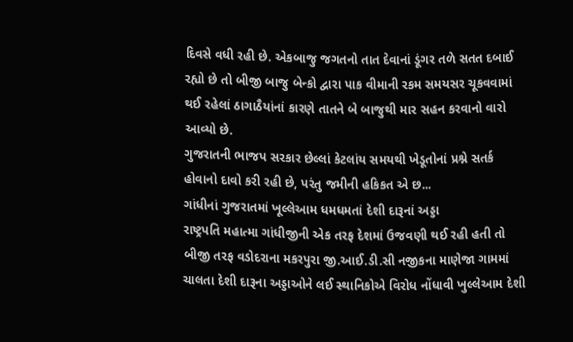દિવસે વધી રહી છે. એકબાજુ જગતનો તાત દેવાનાં ડૂંગર તળે સતત દબાઈ રહ્યો છે તો બીજી બાજુ બેન્કો દ્વારા પાક વીમાની રકમ સમયસર ચૂકવવામાં થઈ રહેલાં ઠાગાઠૈયાંનાં કારણે તાતને બે બાજુથી માર સહન કરવાનો વારો આવ્યો છે.
ગુજરાતની ભાજપ સરકાર છેલ્લાં કેટલાંય સમયથી ખેડૂતોનાં પ્રશ્ને સતર્ક હોવાનો દાવો કરી રહી છે, પરંતુ જમીની હકિકત એ છ...
ગાંધીનાં ગુજરાતમાં ખૂલ્લેઆમ ધમધમતાં દેશી દારૂનાં અડ્ડા
રાષ્ટ્રપતિ મહાત્મા ગાંધીજીની એક તરફ દેશમાં ઉજવણી થઈ રહી હતી તો બીજી તરફ વડોદરાના મકરપુરા જી.આઈ.ડી.સી નજીકના માણેજા ગામમાં ચાલતા દેશી દારૂના અડ્ડાઓને લઈ સ્થાનિકોએ વિરોધ નોંધાવી ખુલ્લેઆમ દેશી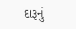દારૂનું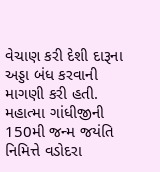વેચાણ કરી દેશી દારૂના અડ્ડા બંધ કરવાની માગણી કરી હતી.
મહાત્મા ગાંધીજીની 150મી જન્મ જયંતિ નિમિત્તે વડોદરા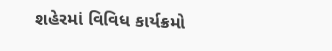શહેરમાં વિવિધ કાર્યક્રમો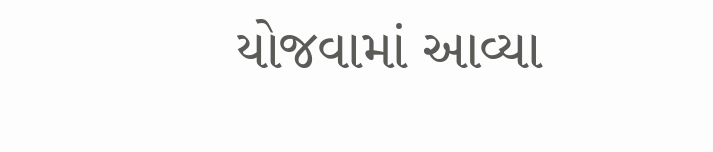યોજવામાં આવ્યા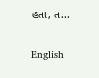હતા, ત...

English